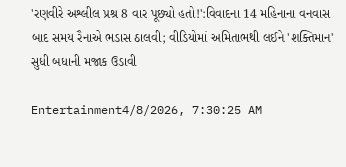'રણવીરે અશ્લીલ પ્રશ્ર 8 વાર પૂછ્યો હતો!':વિવાદના 14 મહિનાના વનવાસ બાદ સમય રૈનાએ ભડાસ ઠાલવી; વીડિયોમાં અમિતાભથી લઈને 'શક્તિમાન' સુધી બધાની મજાક ઉડાવી

Entertainment4/8/2026, 7:30:25 AM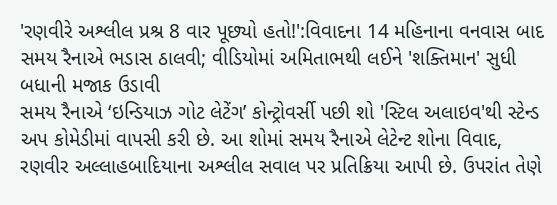'રણવીરે અશ્લીલ પ્રશ્ર 8 વાર પૂછ્યો હતો!':વિવાદના 14 મહિનાના વનવાસ બાદ સમય રૈનાએ ભડાસ ઠાલવી; વીડિયોમાં અમિતાભથી લઈને 'શક્તિમાન' સુધી બધાની મજાક ઉડાવી
સમય રૈનાએ ‘ઇન્ડિયાઝ ગોટ લેટેંગ’ કોન્ટ્રોવર્સી પછી શો 'સ્ટિલ અલાઇવ'થી સ્ટેન્ડ અપ કોમેડીમાં વાપસી કરી છે. આ શોમાં સમય રૈનાએ લેટેન્ટ શોના વિવાદ, રણવીર અલ્લાહબાદિયાના અશ્લીલ સવાલ પર પ્રતિક્રિયા આપી છે. ઉપરાંત તેણે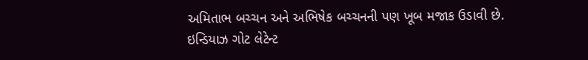અમિતાભ બચ્ચન અને અભિષેક બચ્ચનની પણ ખૂબ મજાક ઉડાવી છે. ઇન્ડિયાઝ ગોટ લેટેન્ટ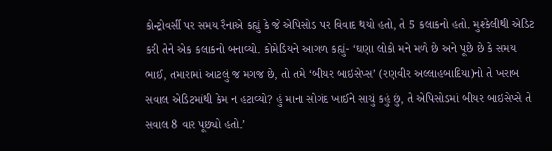કોન્ટ્રોવર્સી પર સમય રૈનાએ કહ્યું કે જે એપિસોડ પર વિવાદ થયો હતો, તે 5 કલાકનો હતો. મુશ્કેલીથી એડિટ કરી તેને એક કલાકનો બનાવ્યો. કોમેડિયને આગળ કહ્યું- ‘ઘણા લોકો મને મળે છે અને પૂછે છે કે સમય ભાઈ, તમારામાં આટલું જ મગજ છે, તો તમે ‘બીયર બાઇસેપ્સ’ (રણવીર અલ્લાહબાદિયા)નો તે ખરાબ સવાલ એડિટમાંથી કેમ ન હટાવ્યો? હું માના સોગંદ ખાઈને સાચું કહું છું, તે એપિસોડમાં બીયર બાઇસેપ્સે તે સવાલ 8 વાર પૂછ્યો હતો.’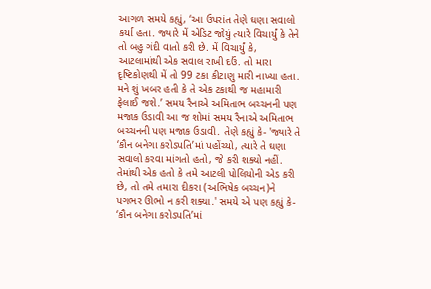આગળ સમયે કહ્યું, ‘આ ઉપરાંત તેણે ઘણા સવાલો કર્યા હતા. જ્યારે મેં એડિટ જોયું ત્યારે વિચાર્યું કે તેને તો બહુ ગંદી વાતો કરી છે. મેં વિચાર્યું કે, આટલામાંથી એક સવાલ રાખી દઉં. તો મારા દૃષ્ટિકોણથી મેં તો 99 ટકા કીટાણુ મારી નાખ્યા હતા. મને શું ખબર હતી કે તે એક ટકાથી જ મહામારી ફેલાઈ જશે.’ સમય રૈનાએ અમિતાભ બચ્ચનની પણ મજાક ઉડાવી આ જ શોમાં સમય રૈનાએ અમિતાભ બચ્ચનની પણ મજાક ઉડાવી. તેણે કહ્યું કે- 'જ્યારે તે ‘કૌન બનેગા કરોડપતિ’માં પહોંચ્યો, ત્યારે તે ઘણા સવાલો કરવા માંગતો હતો, જે કરી શક્યો નહીં. તેમાંથી એક હતો કે તમે આટલી પોલિયોની એડ કરી છે, તો તમે તમારા દીકરા (અભિષેક બચ્ચન)ને પગભર ઊભો ન કરી શક્યા.' સમયે એ પણ કહ્યું કે- ‘કૌન બનેગા કરોડપતિ’માં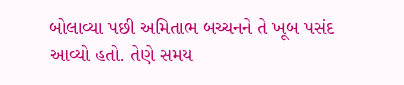બોલાવ્યા પછી અમિતાભ બચ્ચનને તે ખૂબ પસંદ આવ્યો હતો. તેણે સમય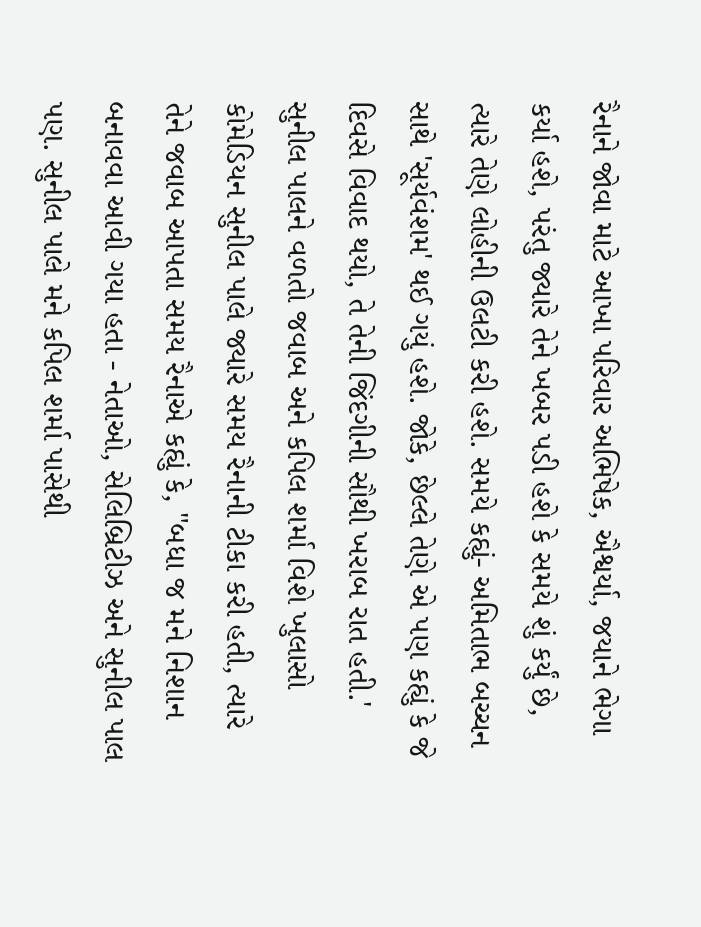રૈનાને જોવા માટે આખા પરિવાર અભિષેક, ઐશ્વર્યા, જયાને ભેગા કર્યા હશે, પરંતુ જ્યારે તેને ખબર પડી હશે કે સમયે શું કર્યું છે, ત્યારે તેણે લોહીની ઉલટી કરી હશે. સમયે કહ્યું- અમિતાભ બચ્ચન સાથે 'સૂર્યવંશમ' થઈ ગયું હશે. જોકે, છેલ્લે તેણે એ પણ કહ્યું કે જે દિવસે વિવાદ થયો, તે તેની જિંદગીની સૌથી ખરાબ રાત હતી.' સુનીલ પાલને વળતો જવાબ અને કપિલ શર્મા વિશે ખુલાસો કોમેડિયન સુનીલ પાલે જ્યારે સમય રૈનાની ટીકા કરી હતી, ત્યારે તેને જવાબ આપતા સમય રૈનાએ કહ્યું કે, "બધા જ મને નિશાન બનાવવા આવી ગયા હતા - નેતાઓ, સેલિબ્રિટીઝ અને સુનીલ પાલ પણ. સુનીલ પાલે મને કપિલ શર્મા પાસેથી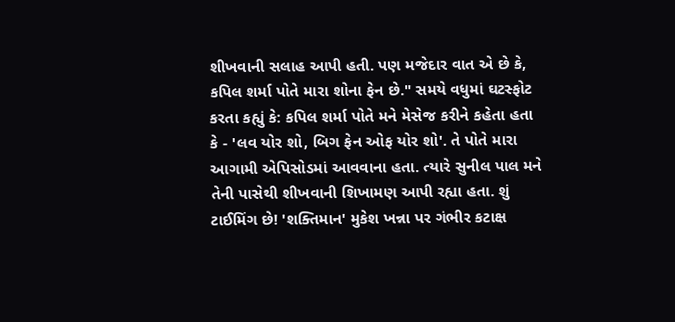શીખવાની સલાહ આપી હતી. પણ મજેદાર વાત એ છે કે, કપિલ શર્મા પોતે મારા શોના ફેન છે." સમયે વધુમાં ઘટસ્ફોટ કરતા કહ્યું કે: કપિલ શર્મા પોતે મને મેસેજ કરીને કહેતા હતા કે - 'લવ યોર શો, બિગ ફેન ઓફ યોર શો'. તે પોતે મારા આગામી એપિસોડમાં આવવાના હતા. ત્યારે સુનીલ પાલ મને તેની પાસેથી શીખવાની શિખામણ આપી રહ્યા હતા. શું ટાઈમિંગ છે! 'શક્તિમાન' મુકેશ ખન્ના પર ગંભીર કટાક્ષ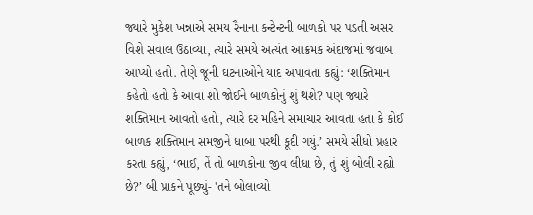જ્યારે મુકેશ ખન્નાએ સમય રૈનાના કન્ટેન્ટની બાળકો પર પડતી અસર વિશે સવાલ ઉઠાવ્યા, ત્યારે સમયે અત્યંત આક્રમક અંદાજમાં જવાબ આપ્યો હતો. તેણે જૂની ઘટનાઓને યાદ અપાવતા કહ્યું: ‘શક્તિમાન કહેતો હતો કે આવા શો જોઈને બાળકોનું શું થશે? પણ જ્યારે શક્તિમાન આવતો હતો, ત્યારે દર મહિને સમાચાર આવતા હતા કે કોઈ બાળક શક્તિમાન સમજીને ધાબા પરથી કૂદી ગયું.’ સમયે સીધો પ્રહાર કરતા કહ્યું, ‘ભાઈ, તેં તો બાળકોના જીવ લીધા છે, તું શું બોલી રહ્યો છે?’ બી પ્રાકને પૂછ્યું- 'તને બોલાવ્યો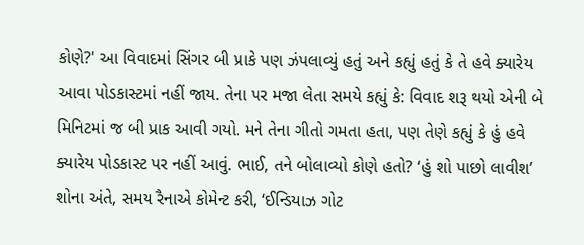કોણે?' આ વિવાદમાં સિંગર બી પ્રાકે પણ ઝંપલાવ્યું હતું અને કહ્યું હતું કે તે હવે ક્યારેય આવા પોડકાસ્ટમાં નહીં જાય. તેના પર મજા લેતા સમયે કહ્યું કે: વિવાદ શરૂ થયો એની બે મિનિટમાં જ બી પ્રાક આવી ગયો. મને તેના ગીતો ગમતા હતા, પણ તેણે કહ્યું કે હું હવે ક્યારેય પોડકાસ્ટ પર નહીં આવું. ભાઈ, તને બોલાવ્યો કોણે હતો? ‘હું શો પાછો લાવીશ’ શોના અંતે, સમય રૈનાએ કોમેન્ટ કરી, ‘ઈન્ડિયાઝ ગોટ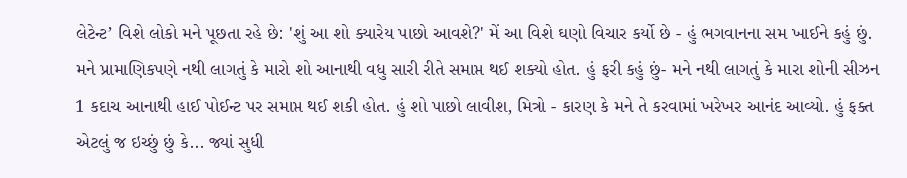લેટેન્ટ’ વિશે લોકો મને પૂછતા રહે છે: 'શું આ શો ક્યારેય પાછો આવશે?' મેં આ વિશે ઘણો વિચાર કર્યો છે - હું ભગવાનના સમ ખાઈને કહું છું. મને પ્રામાણિકપણે નથી લાગતું કે મારો શો આનાથી વધુ સારી રીતે સમાપ્ત થઈ શક્યો હોત. હું ફરી કહું છું- મને નથી લાગતું કે મારા શોની સીઝન 1 કદાચ આનાથી હાઈ પોઈન્ટ પર સમાપ્ત થઈ શકી હોત. હું શો પાછો લાવીશ, મિત્રો - કારણ કે મને તે કરવામાં ખરેખર આનંદ આવ્યો. હું ફક્ત એટલું જ ઇચ્છું છું કે... જ્યાં સુધી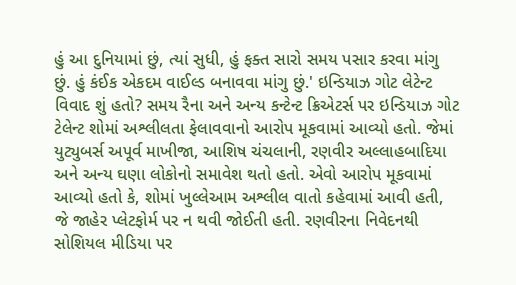હું આ દુનિયામાં છું, ત્યાં સુધી, હું ફક્ત સારો સમય પસાર કરવા માંગુ છું. હું કંઈક એકદમ વાઈલ્ડ બનાવવા માંગુ છું.' ઇન્ડિયાઝ ગોટ લેટેન્ટ વિવાદ શું હતો? સમય રૈના અને અન્ય કન્ટેન્ટ ક્રિએટર્સ પર ઇન્ડિયાઝ ગોટ ટેલેન્ટ શોમાં અશ્લીલતા ફેલાવવાનો આરોપ મૂકવામાં આવ્યો હતો. જેમાં યુટ્યુબર્સ અપૂર્વ માખીજા, આશિષ ચંચલાની, રણવીર અલ્લાહબાદિયા અને અન્ય ઘણા લોકોનો સમાવેશ થતો હતો. એવો આરોપ મૂકવામાં આવ્યો હતો કે, શોમાં ખુલ્લેઆમ અશ્લીલ વાતો કહેવામાં આવી હતી, જે જાહેર પ્લેટફોર્મ પર ન થવી જોઈતી હતી. રણવીરના નિવેદનથી સોશિયલ મીડિયા પર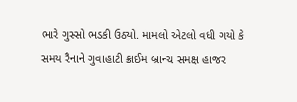ભારે ગુસ્સો ભડકી ઉઠ્યો. મામલો એટલો વધી ગયો કે સમય રૈનાને ગુવાહાટી ક્રાઈમ બ્રાન્ચ સમક્ષ હાજર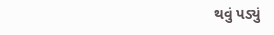થવું પડ્યું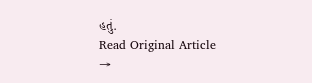હતું.
Read Original Article →